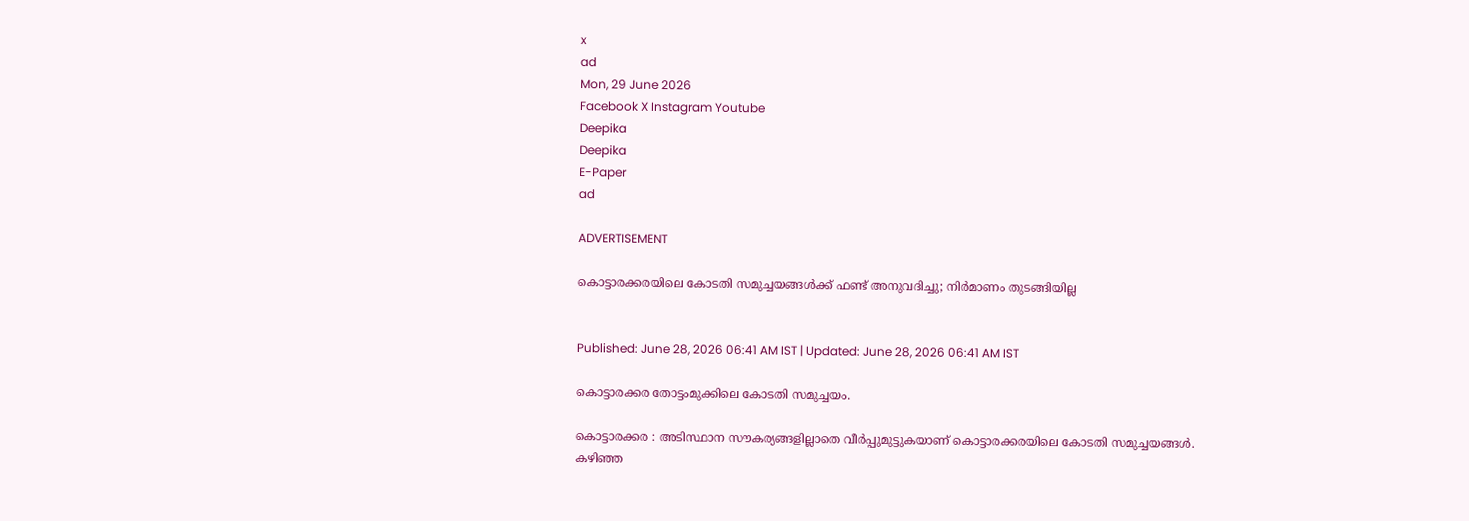x
ad
Mon, 29 June 2026
Facebook X Instagram Youtube
Deepika
Deepika
E-Paper
ad

ADVERTISEMENT

കൊട്ടാരക്കരയിലെ കോടതി സമുച്ചയങ്ങള്‍ക്ക് ഫണ്ട് അനുവദിച്ചു; നിര്‍മാണം തുടങ്ങിയില്ല


Published: June 28, 2026 06:41 AM IST | Updated: June 28, 2026 06:41 AM IST

കൊട്ടാരക്കര തോട്ടംമുക്കിലെ കോടതി സമുച്ചയം.

കൊട്ടാരക്കര : അടിസ്ഥാന സൗകര്യങ്ങളില്ലാതെ വീര്‍പ്പുമുട്ടുകയാണ് കൊട്ടാരക്കരയിലെ കോടതി സമുച്ചയങ്ങള്‍. കഴിഞ്ഞ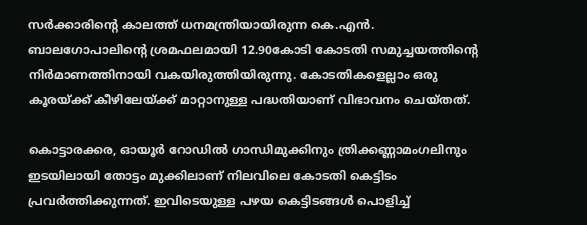സര്‍ക്കാരിന്‍റെ കാലത്ത് ധനമന്ത്രിയായിരുന്ന കെ.എന്‍. ബാലഗോപാലിന്‍റെ ശ്രമഫലമായി 12.90കോടി കോടതി സമുച്ചയത്തിന്‍റെ നിര്‍മാണത്തിനായി വകയിരുത്തിയിരുന്നു. കോടതികളെല്ലാം ഒരു കൂരയ്ക്ക് കീഴിലേയ്ക്ക് മാറ്റാനുള്ള പദ്ധതിയാണ് വിഭാവനം ചെയ്തത്.

കൊട്ടാരക്കര, ഓയൂര്‍ റോഡില്‍ ഗാന്ധിമുക്കിനും ത്രിക്കണ്ണാമംഗലിനും ഇടയിലായി തോട്ടം മുക്കിലാണ് നിലവിലെ കോടതി കെട്ടിടം പ്രവര്‍ത്തിക്കുന്നത്. ഇവിടെയുള്ള പഴയ കെട്ടിടങ്ങള്‍ പൊളിച്ച്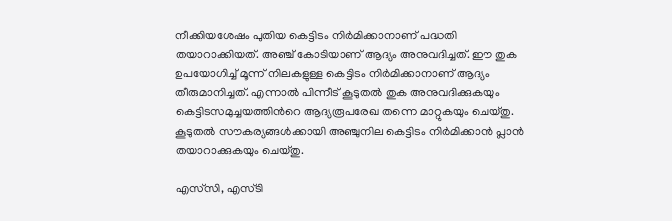നീക്കിയശേഷം പുതിയ കെട്ടിടം നിര്‍മിക്കാനാണ് പദ്ധതി തയാറാക്കിയത്. അഞ്ച് കോടിയാണ് ആദ്യം അനുവദിച്ചത്. ഈ തുക ഉപയോഗിച്ച് മൂന്ന് നിലകളുള്ള കെട്ടിടം നിര്‍മിക്കാനാണ് ആദ്യം തീരുമാനിച്ചത്. എന്നാല്‍ പിന്നീട് കൂടുതല്‍ തുക അനുവദിക്കുകയും കെട്ടിടസമുച്ചയത്തിന്‍റെ ആദ്യരൂപരേഖ തന്നെ മാറ്റുകയും ചെയ്തു. കൂടുതല്‍ സൗകര്യങ്ങള്‍ക്കായി അഞ്ചുനില കെട്ടിടം നിര്‍മിക്കാന്‍ പ്ലാന്‍ തയാറാക്കുകയും ചെയ്തു.

എസ്‌സി, എസ്ടി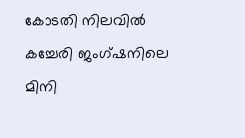കോടതി നിലവില്‍ കച്ചേരി ജംഗ്ഷനിലെ മിനി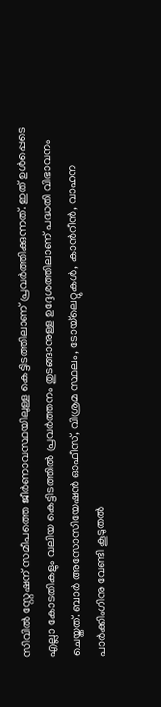സിവില്‍ സ്റ്റേഷന് സമീപത്തെ ജീര്‍ണാവസ്ഥയിലുള്ള കെട്ടിടത്തിലാണ് പ്രവര്‍ത്തിക്കുന്നത്. ഇത് ഉള്‍പ്പെടെ എല്ലാ കോടതികളും വലിയ കെട്ടിടത്തില്‍ പ്രവര്‍ത്തനം തുടങ്ങാനുള്ള ഉദ്ദേശത്തിലാണ് പദ്ധതി വിഭാവനം ചെയ്തത്. ബാര്‍ അസോസിയേഷന്‍ ഓഫീസ്, വിശ്രമ സ്ഥലം, ടോയ്‌ലെറ്റുകള്‍, കാന്‍റീന്‍, വാഹന പാര്‍ക്കിംഗിനു വേണ്ടി കൂടുതല്‍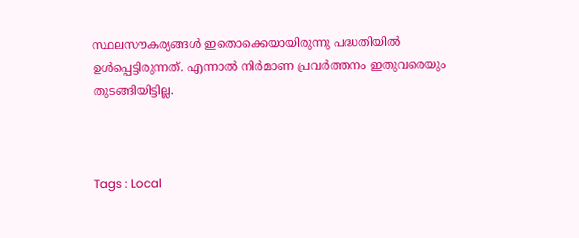സ്ഥലസൗകര്യങ്ങള്‍ ഇതൊക്കെയായിരുന്നു പദ്ധതിയില്‍ ഉള്‍പ്പെട്ടിരുന്നത്. എന്നാല്‍ നിര്‍മാണ പ്രവര്‍ത്തനം ഇതുവരെയും തുടങ്ങിയിട്ടില്ല.



Tags : Local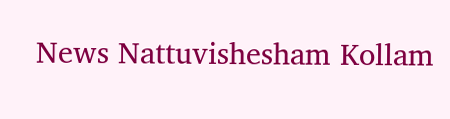News Nattuvishesham Kollam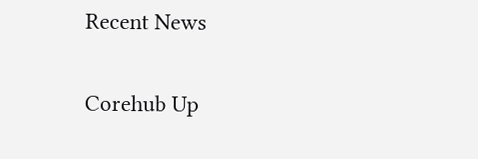Recent News

Corehub Up